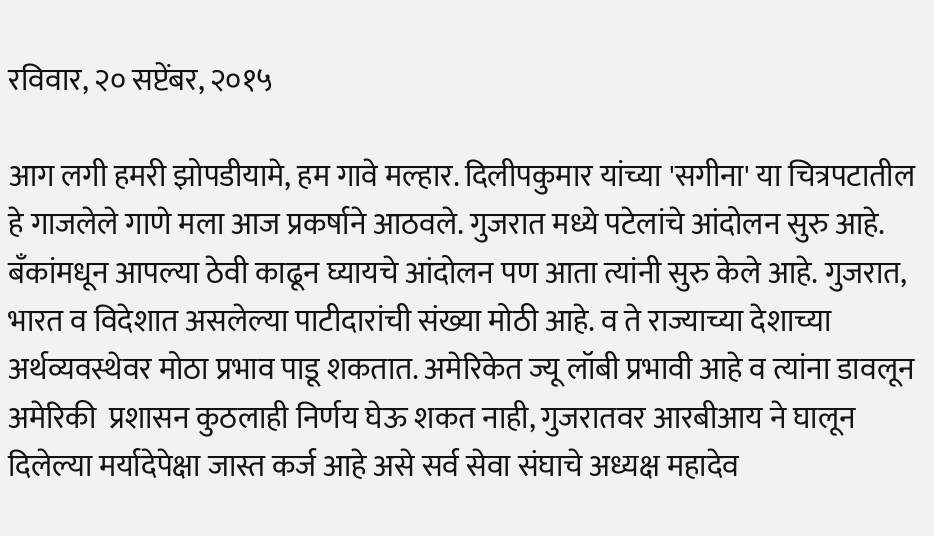रविवार, २० सप्टेंबर, २०१५

आग लगी हमरी झोपडीयामे, हम गावे मल्हार. दिलीपकुमार यांच्या 'सगीना' या चित्रपटातील हे गाजलेले गाणे मला आज प्रकर्षाने आठवले. गुजरात मध्ये पटेलांचे आंदोलन सुरु आहे. बँकांमधून आपल्या ठेवी काढून घ्यायचे आंदोलन पण आता त्यांनी सुरु केले आहे. गुजरात, भारत व विदेशात असलेल्या पाटीदारांची संख्या मोठी आहे. व ते राज्याच्या देशाच्या अर्थव्यवस्थेवर मोठा प्रभाव पाडू शकतात. अमेरिकेत ज्यू लॉबी प्रभावी आहे व त्यांना डावलून अमेरिकी  प्रशासन कुठलाही निर्णय घेऊ शकत नाही, गुजरातवर आरबीआय ने घालून दिलेल्या मर्यादेपेक्षा जास्त कर्ज आहे असे सर्व सेवा संघाचे अध्यक्ष महादेव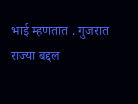भाई म्हणतात . गुजरात राज्या बद्दल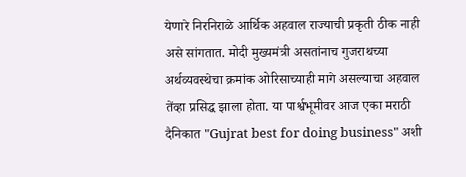येणारे निरनिराळे आर्थिक अहवाल राज्याची प्रकृती ठीक नाही असे सांगतात. मोदी मुख्यमंत्री असतांनाच गुजराथच्या अर्थव्यवस्थेचा क्रमांक ओरिसाच्याही मागे असल्याचा अहवाल तेंव्हा प्रसिद्ध झाला होता. या पार्श्वभूमीवर आज एका मराठी दैनिकात "Gujrat best for doing business" अशी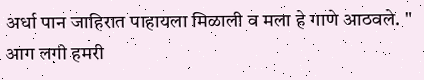अर्धा पान जाहिरात पाहायला मिळाली व मला हे गाणे आठवले. " आग लगी हमरी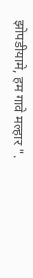झोपडीयामे, हम गावे मल्हार ".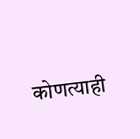कोणत्याही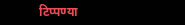टिप्पण्‍या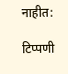नाहीत:

टिप्पणी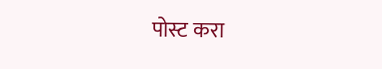पोस्ट करा